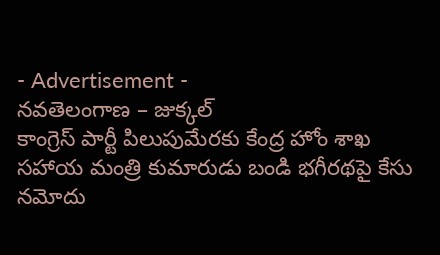- Advertisement -
నవతెలంగాణ – జుక్కల్
కాంగ్రెస్ పార్టీ పిలుపుమేరకు కేంద్ర హోం శాఖ సహాయ మంత్రి కుమారుడు బండి భగీరథపై కేసు నమోదు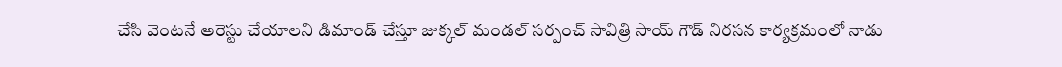చేసి వెంటనే అరెస్టు చేయాలని డిమాండ్ చేస్తూ జుక్కల్ మండల్ సర్పంచ్ సావిత్రి సాయ్ గౌడ్ నిరసన కార్యక్రమంలో నాడు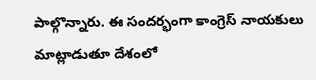పాల్గొన్నారు. ఈ సందర్భంగా కాంగ్రెస్ నాయకులు మాట్లాడుతూ దేశంలో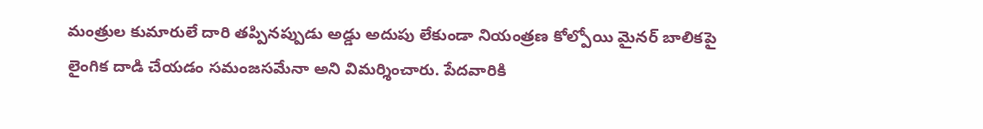మంత్రుల కుమారులే దారి తప్పినప్పుడు అడ్డు అదుపు లేకుండా నియంత్రణ కోల్పోయి మైనర్ బాలికపై లైంగిక దాడి చేయడం సమంజసమేనా అని విమర్శించారు. పేదవారికి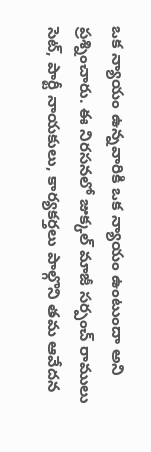ఒక న్యాయం ఉన్నవారికి ఒక న్యాయం ఉంటుందా అని ప్రశ్నించారు. ఈ నిరసనలో జుక్కల్ మాజీ సర్పంచ్ రాములు సెట్, పార్టీ నాయకులు, కార్యకర్తలు పాల్గొని తమ ఆవేదన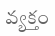వ్యక్తం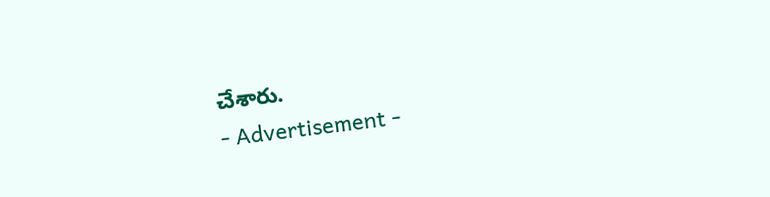చేశారు.
- Advertisement -